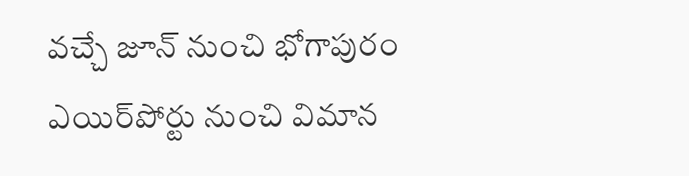వచ్చే జూన్‌ నుంచి భోగాపురం ఎయిర్‌పోర్టు నుంచి విమాన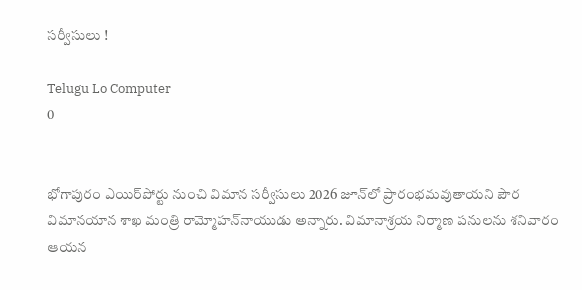సర్వీసులు !

Telugu Lo Computer
0


భోగాపురం ఎయిర్‌పోర్టు నుంచి విమాన సర్వీసులు 2026 జూన్‌లో ప్రారంభమవుతాయని పౌర విమానయాన శాఖ మంత్రి రామ్మోహన్‌నాయుడు అన్నారు. విమానాశ్రయ నిర్మాణ పనులను శనివారం ఆయన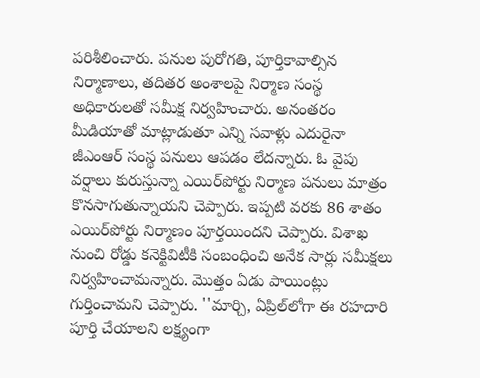పరిశీలించారు. పనుల పురోగతి, పూర్తికావాల్సిన నిర్మాణాలు, తదితర అంశాలపై నిర్మాణ సంస్థ అధికారులతో సమీక్ష నిర్వహించారు. అనంతరం మీడియాతో మాట్లాడుతూ ఎన్ని సవాళ్లు ఎదురైనా జీఎంఆర్‌ సంస్థ పనులు ఆపడం లేదన్నారు. ఓ వైపు వర్షాలు కురుస్తున్నా ఎయిర్‌పోర్టు నిర్మాణ పనులు మాత్రం కొనసాగుతున్నాయని చెప్పారు. ఇప్పటి వరకు 86 శాతం ఎయిర్‌పోర్టు నిర్మాణం పూర్తయిందని చెప్పారు. విశాఖ నుంచి రోడ్డు కనెక్టివిటీకి సంబంధించి అనేక సార్లు సమీక్షలు నిర్వహించామన్నారు. మొత్తం ఏడు పాయింట్లు గుర్తించామని చెప్పారు. ''మార్చి, ఏప్రిల్‌లోగా ఈ రహదారి పూర్తి చేయాలని లక్ష్యంగా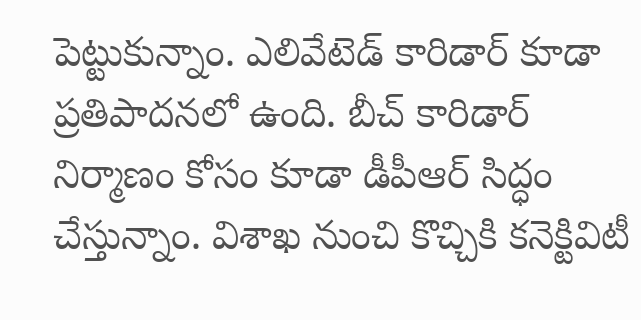పెట్టుకున్నాం. ఎలివేటెడ్‌ కారిడార్‌ కూడా ప్రతిపాదనలో ఉంది. బీచ్‌ కారిడార్‌ నిర్మాణం కోసం కూడా డీపీఆర్‌ సిద్ధం చేస్తున్నాం. విశాఖ నుంచి కొచ్చికి కనెక్టివిటీ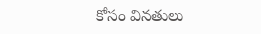కోసం వినతులు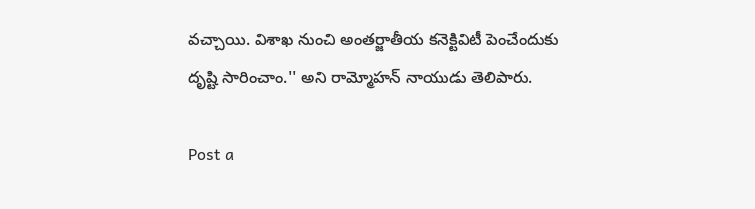వచ్చాయి. విశాఖ నుంచి అంతర్జాతీయ కనెక్టివిటీ పెంచేందుకు దృష్టి సారించాం.'' అని రామ్మోహన్‌ నాయుడు తెలిపారు.

Post a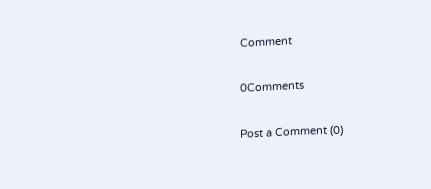Comment

0Comments

Post a Comment (0)